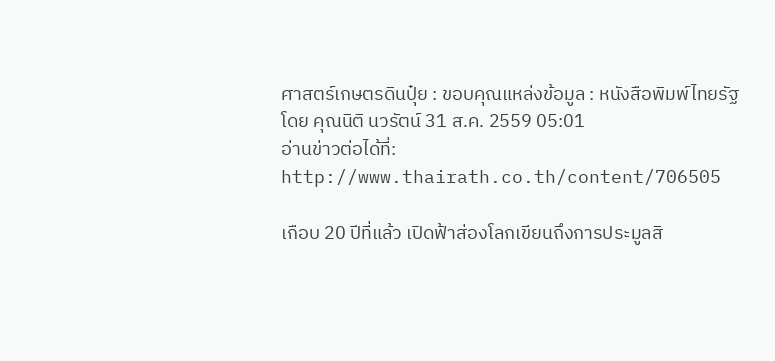ศาสตร์เกษตรดินปุ๋ย : ขอบคุณแหล่งข้อมูล : หนังสือพิมพ์ไทยรัฐ
โดย คุณนิติ นวรัตน์ 31 ส.ค. 2559 05:01
อ่านข่าวต่อได้ที่: http://www.thairath.co.th/content/706505

เกือบ 20 ปีที่แล้ว เปิดฟ้าส่องโลกเขียนถึงการประมูลสิ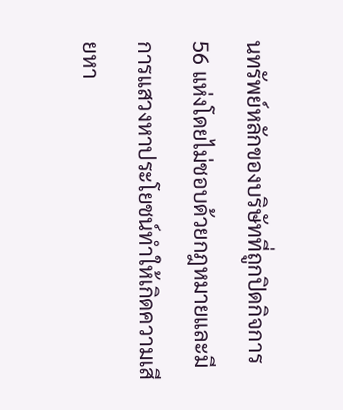นทรัพย์หลักของบริษัทที่ถูกปิดกิจการ 56 แห่งโดยไม่ชอบด้วยกฎหมายและมีการแสวงหาประโยชน์ทำให้เกิดความเสียหา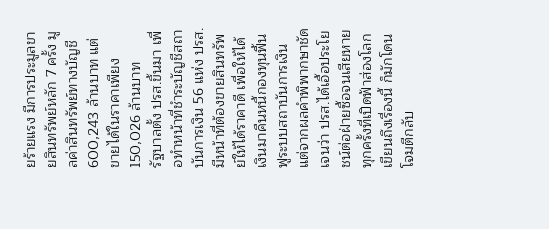ยร้ายแรง มีการประมูลขายสินทรัพย์หลัก 7 ครั้ง มูลค่าสินทรัพย์ทางบัญชี 600,243 ล้านบาท แต่ขายได้ในราคาเพียง 150,026 ล้านบาท
รัฐบาลตั้ง ปรส.ขึ้นมา เพื่อทำหน้าที่ชำระบัญชีสถาบันการเงิน 56 แห่ง ปรส.มีหน้าที่ต้องขายสินทรัพย์ให้ได้ราคาดี เพื่อให้ได้เงินมาคืนหนี้กองทุนฟื้นฟูระบบสถาบันการเงิน แต่จากผลคำพิพากษาชัดเจนว่า ปรส.ได้เอื้อประโยชน์ต่อฝ่ายซื้อจนเสียหาย
ทุกครั้งที่เปิดฟ้าส่องโลกเขียนถึงเรื่องนี้ ก็มักโดนโจมตีกลับ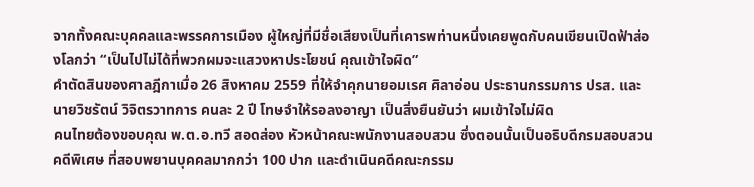จากทั้งคณะบุคคลและพรรคการเมือง ผู้ใหญ่ที่มีชื่อเสียงเป็นที่เคารพท่านหนึ่งเคยพูดกับคนเขียนเปิดฟ้าส่องโลกว่า “เป็นไปไม่ได้ที่พวกผมจะแสวงหาประโยชน์ คุณเข้าใจผิด”
คำตัดสินของศาลฎีกาเมื่อ 26 สิงหาคม 2559 ที่ให้จำคุกนายอมเรศ ศิลาอ่อน ประธานกรรมการ ปรส. และนายวิชรัตน์ วิจิตรวาทการ คนละ 2 ปี โทษจำให้รอลงอาญา เป็นสิ่งยืนยันว่า ผมเข้าใจไม่ผิด
คนไทยต้องขอบคุณ พ.ต.อ.ทวี สอดส่อง หัวหน้าคณะพนักงานสอบสวน ซึ่งตอนนั้นเป็นอธิบดีกรมสอบสวนคดีพิเศษ ที่สอบพยานบุคคลมากกว่า 100 ปาก และดำเนินคดีคณะกรรม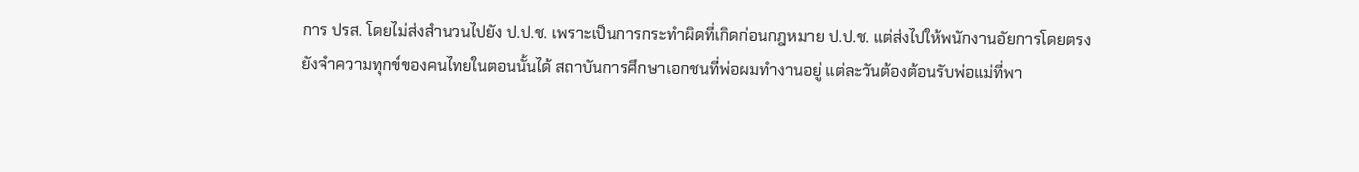การ ปรส. โดยไม่ส่งสำนวนไปยัง ป.ป.ช. เพราะเป็นการกระทำผิดที่เกิดก่อนกฎหมาย ป.ป.ช. แต่ส่งไปให้พนักงานอัยการโดยตรง
ยังจำความทุกข์ของคนไทยในตอนนั้นได้ สถาบันการศึกษาเอกชนที่พ่อผมทำงานอยู่ แต่ละวันต้องต้อนรับพ่อแม่ที่พา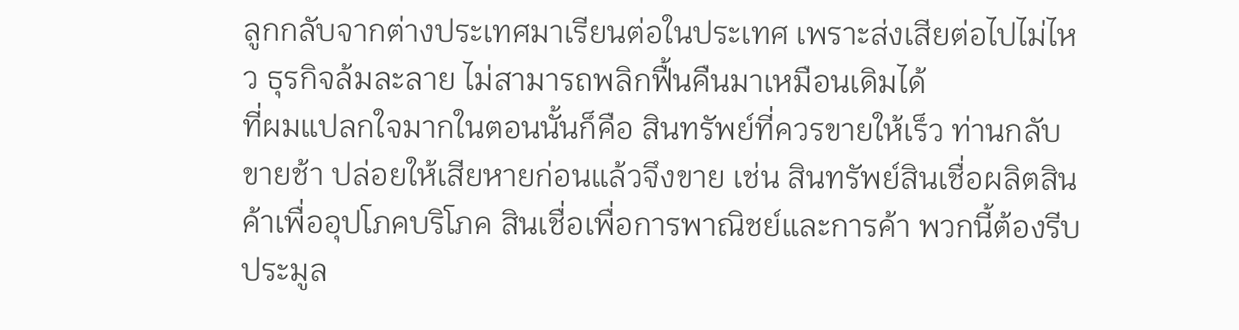ลูกกลับจากต่างประเทศมาเรียนต่อในประเทศ เพราะส่งเสียต่อไปไม่ไหว ธุรกิจล้มละลาย ไม่สามารถพลิกฟื้นคืนมาเหมือนเดิมได้
ที่ผมแปลกใจมากในตอนนั้นก็คือ สินทรัพย์ที่ควรขายให้เร็ว ท่านกลับขายช้า ปล่อยให้เสียหายก่อนแล้วจึงขาย เช่น สินทรัพย์สินเชื่อผลิตสินค้าเพื่ออุปโภคบริโภค สินเชื่อเพื่อการพาณิชย์และการค้า พวกนี้ต้องรีบประมูล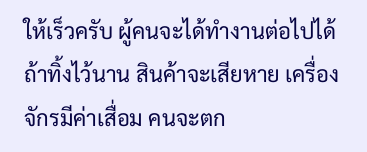ให้เร็วครับ ผู้คนจะได้ทำงานต่อไปได้ ถ้าทิ้งไว้นาน สินค้าจะเสียหาย เครื่องจักรมีค่าเสื่อม คนจะตก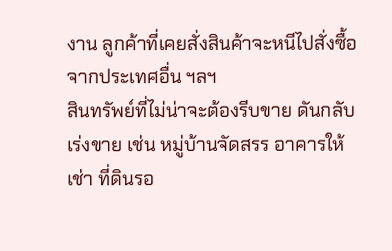งาน ลูกค้าที่เคยสั่งสินค้าจะหนีไปสั่งซื้อจากประเทศอื่น ฯลฯ
สินทรัพย์ที่ไม่น่าจะต้องรีบขาย ดันกลับเร่งขาย เช่น หมู่บ้านจัดสรร อาคารให้เช่า ที่ดินรอ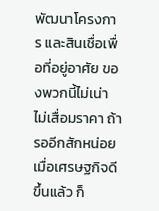พัฒนาโครงการ และสินเชื่อเพื่อที่อยู่อาศัย ของพวกนี้ไม่เน่า ไม่เสื่อมราคา ถ้ารออีกสักหน่อย เมื่อเศรษฐกิจดีขึ้นแล้ว ก็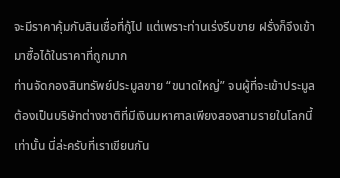จะมีราคาคุ้มกับสินเชื่อที่กู้ไป แต่เพราะท่านเร่งรีบขาย ฝรั่งก็จึงเข้ามาซื้อได้ในราคาที่ถูกมาก
ท่านจัดกองสินทรัพย์ประมูลขาย “ขนาดใหญ่” จนผู้ที่จะเข้าประมูลต้องเป็นบริษัทต่างชาติที่มีเงินมหาศาลเพียงสองสามรายในโลกนี้เท่านั้น นี่ล่ะครับที่เราเขียนกัน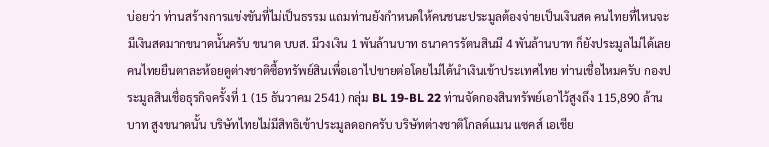บ่อยว่า ท่านสร้างการแข่งขันที่ไม่เป็นธรรม แถมท่านยังกำหนดให้คนชนะประมูลต้องจ่ายเป็นเงินสด คนไทยที่ไหนจะมีเงินสดมากขนาดนั้นครับ ขนาด บบส. มีวงเงิน 1 พันล้านบาท ธนาคารรัตนสินมี 4 พันล้านบาท ก็ยังประมูลไม่ได้เลย
คนไทยยืนตาละห้อยดูต่างชาติซื้อทรัพย์สินเพื่อเอาไปขายต่อโดยไม่ได้นำเงินเข้าประเทศไทย ท่านเชื่อไหมครับ กองประมูลสินเชื่อธุรกิจครั้งที่ 1 (15 ธันวาคม 2541) กลุ่ม BL 19-BL 22 ท่านจัดกองสินทรัพย์เอาไว้สูงถึง 115,890 ล้านบาท สูงขนาดนั้น บริษัทไทยไม่มีสิทธิเข้าประมูลดอกครับ บริษัทต่างชาติโกลด์แมน แซคส์ เอเชีย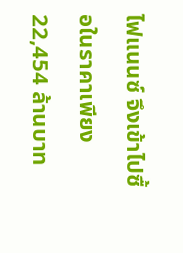ไฟแนนซ์ จึงเข้าไปซื้อในราคาเพียง 22,454 ล้านบาท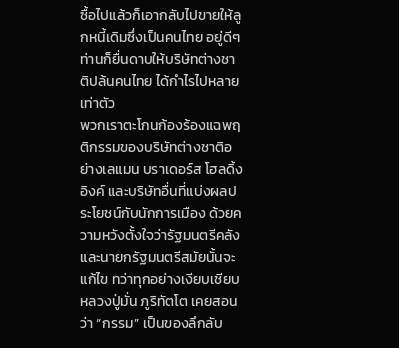ซื้อไปแล้วก็เอากลับไปขายให้ลูกหนี้เดิมซึ่งเป็นคนไทย อยู่ดีๆ ท่านก็ยื่นดาบให้บริษัทต่างชาติปล้นคนไทย ได้กำไรไปหลายเท่าตัว
พวกเราตะโกนก้องร้องแฉพฤติกรรมของบริษัทต่างชาติอย่างเลแมน บราเดอร์ส โฮลดิ้ง อิงค์ และบริษัทอื่นที่แบ่งผลประโยชน์กับนักการเมือง ด้วยความหวังตั้งใจว่ารัฐมนตรีคลังและนายกรัฐมนตรีสมัยนั้นจะแก้ไข ทว่าทุกอย่างเงียบเชียบ
หลวงปู่มั่น ภูริทัตโต เคยสอนว่า “กรรม” เป็นของลึกลับ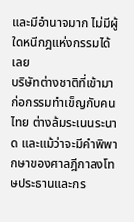และมีอำนาจมาก ไม่มีผู้ใดหนีกฎแห่งกรรมได้เลย
บริษัทต่างชาติที่เข้ามาก่อกรรมทำเข็ญกับคนไทย ต่างล้มระเนนระนาด และแม้ว่าจะมีคำพิพากษาของศาลฎีกาลงโทษประธานและกร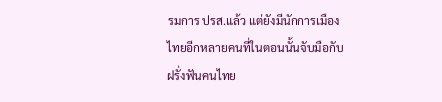รมการ ปรส.แล้ว แต่ยังมีนักการเมืองไทยอีกหลายคนที่ในตอนนั้นจับมือกับฝรั่งฟันคนไทย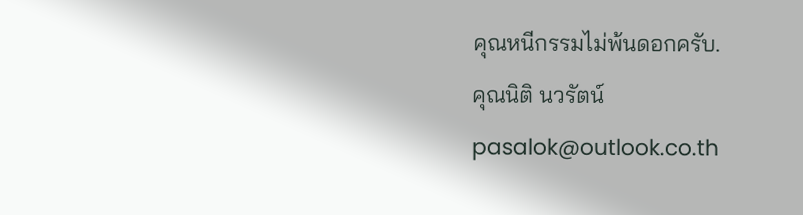คุณหนีกรรมไม่พ้นดอกครับ.
คุณนิติ นวรัตน์
pasalok@outlook.co.th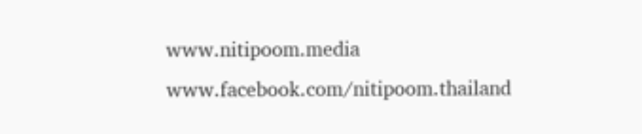www.nitipoom.media
www.facebook.com/nitipoom.thailand